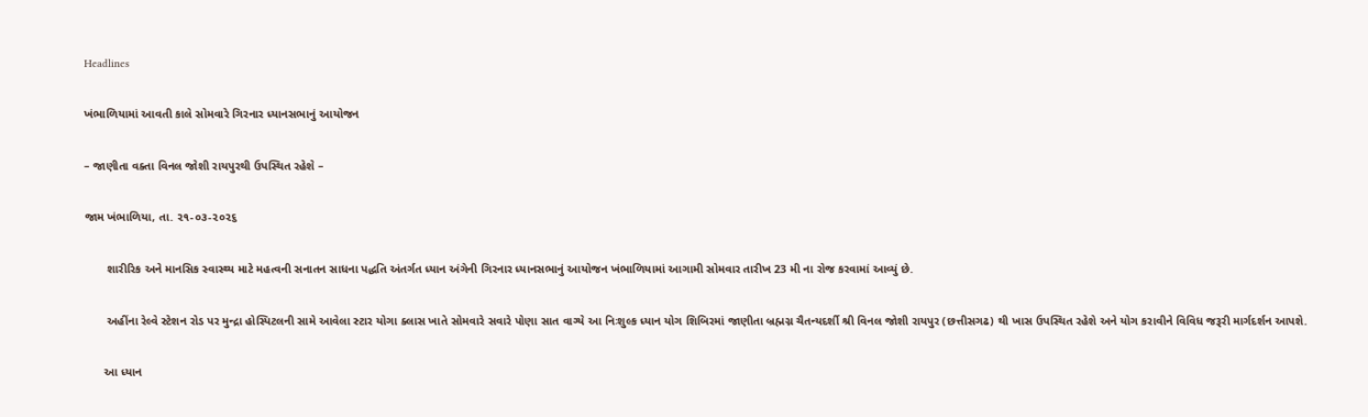Headlines

ખંભાળિયામાં આવતી કાલે સોમવારે ગિરનાર ધ્યાનસભાનું આયોજન

– જાણીતા વક્તા વિનલ જોશી રાયપુરથી ઉપસ્થિત રહેશે –

જામ ખંભાળિયા, તા. ૨૧-૦૩-૨૦૨૬

       શારીરિક અને માનસિક સ્વાસ્થ્ય માટે મહત્વની સનાતન સાધના પદ્ધતિ અંતર્ગત ધ્યાન અંગેની ગિરનાર ધ્યાનસભાનું આયોજન ખંભાળિયામાં આગામી સોમવાર તારીખ 23 મી ના રોજ કરવામાં આવ્યું છે.

       અહીંના રેલ્વે સ્ટેશન રોડ પર મુન્દ્રા હોસ્પિટલની સામે આવેલા સ્ટાર યોગા ક્લાસ ખાતે સોમવારે સવારે પોણા સાત વાગ્યે આ નિઃશુલ્ક ધ્યાન યોગ શિબિરમાં જાણીતા બ્રહ્મગ્ન ચૈતન્યદર્શી શ્રી વિનલ જોશી રાયપુર (છત્તીસગઢ) થી ખાસ ઉપસ્થિત રહેશે અને યોગ કરાવીને વિવિધ જરૂરી માર્ગદર્શન આપશે.

      આ ધ્યાન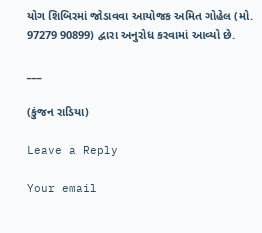યોગ શિબિરમાં જોડાવવા આયોજક અમિત ગોહેલ (મો. 97279 90899) દ્વારા અનુરોધ કરવામાં આવ્યો છે.

___

(કુંજન રાડિયા)

Leave a Reply

Your email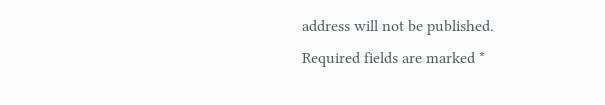address will not be published. Required fields are marked *